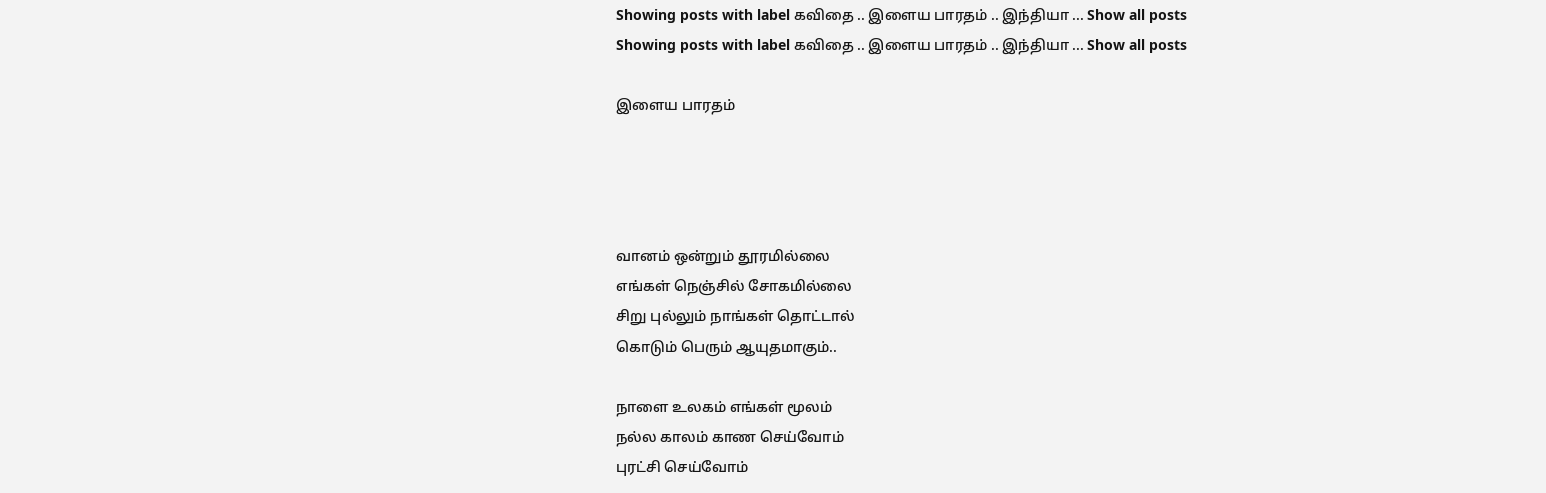Showing posts with label கவிதை .. இளைய பாரதம் .. இந்தியா ... Show all posts
Showing posts with label கவிதை .. இளைய பாரதம் .. இந்தியா ... Show all posts

இளைய பாரதம்




வானம் ஒன்றும் தூரமில்லை
எங்கள் நெஞ்சில் சோகமில்லை
சிறு புல்லும் நாங்கள் தொட்டால்
கொடும் பெரும் ஆயுதமாகும்..

நாளை உலகம் எங்கள் மூலம்
நல்ல காலம் காண செய்வோம்
புரட்சி செய்வோம்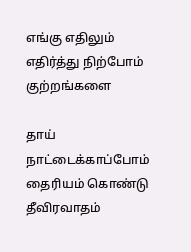எங்கு எதிலும்
எதிர்த்து நிற்போம் குற்றங்களை

தாய் நாட்டைக்காப்போம்
தைரியம் கொண்டு
தீவிரவாதம்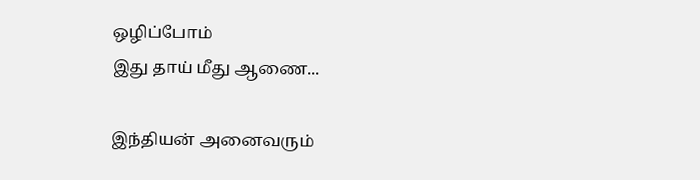ஒழிப்போம்
இது தாய் மீது ஆணை...

இந்தியன் அனைவரும்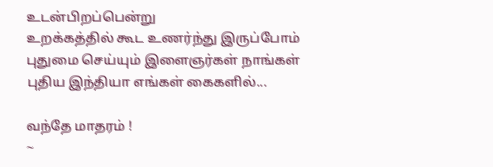உடன்பிறப்பென்று
உறக்கத்தில் கூட உணர்ந்து இருப்போம்
புதுமை செய்யும் இளைஞர்கள் நாங்கள்
புதிய இந்தியா எங்கள் கைகளில்...

வந்தே மாதரம் !
~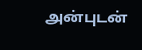அன்புடன்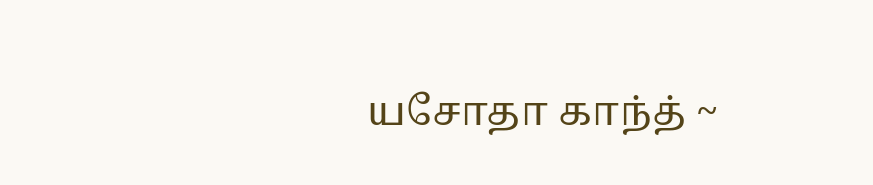யசோதா காந்த் ~